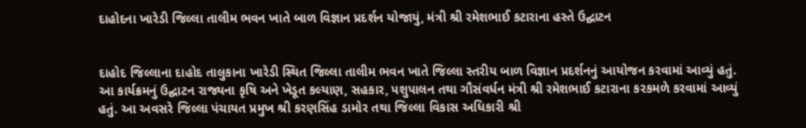દાહોદના ખારેડી જિલ્લા તાલીમ ભવન ખાતે બાળ વિજ્ઞાન પ્રદર્શન યોજાયું, મંત્રી શ્રી રમેશભાઈ કટારાના હસ્તે ઉદ્ઘાટન


દાહોદ જિલ્લાના દાહોદ તાલુકાના ખારેડી સ્થિત જિલ્લા તાલીમ ભવન ખાતે જિલ્લા સ્તરીય બાળ વિજ્ઞાન પ્રદર્શનનું આયોજન કરવામાં આવ્યું હતું. આ કાર્યક્રમનું ઉદ્ઘાટન રાજ્યના કૃષિ અને ખેડૂત કલ્યાણ, સહકાર, પશુપાલન તથા ગૌસંવર્ધન મંત્રી શ્રી રમેશભાઈ કટારાના કરકમળે કરવામાં આવ્યું હતું. આ અવસરે જિલ્લા પંચાયત પ્રમુખ શ્રી કરણસિંહ ડામોર તથા જિલ્લા વિકાસ અધિકારી શ્રી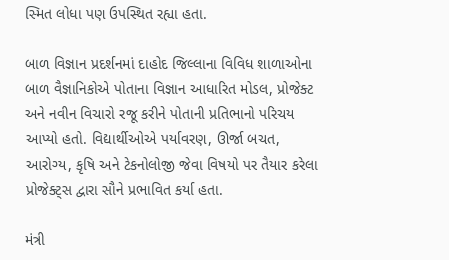સ્મિત લોધા પણ ઉપસ્થિત રહ્યા હતા.

બાળ વિજ્ઞાન પ્રદર્શનમાં દાહોદ જિલ્લાના વિવિધ શાળાઓના બાળ વૈજ્ઞાનિકોએ પોતાના વિજ્ઞાન આધારિત મોડલ, પ્રોજેક્ટ અને નવીન વિચારો રજૂ કરીને પોતાની પ્રતિભાનો પરિચય આપ્યો હતો. વિદ્યાર્થીઓએ પર્યાવરણ, ઊર્જા બચત, આરોગ્ય, કૃષિ અને ટેકનોલોજી જેવા વિષયો પર તૈયાર કરેલા પ્રોજેક્ટ્સ દ્વારા સૌને પ્રભાવિત કર્યા હતા.

મંત્રી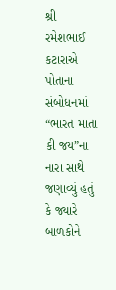શ્રી રમેશભાઈ કટારાએ પોતાના સંબોધનમાં “ભારત માતા કી જય”ના નારા સાથે જણાવ્યું હતું કે જ્યારે બાળકોને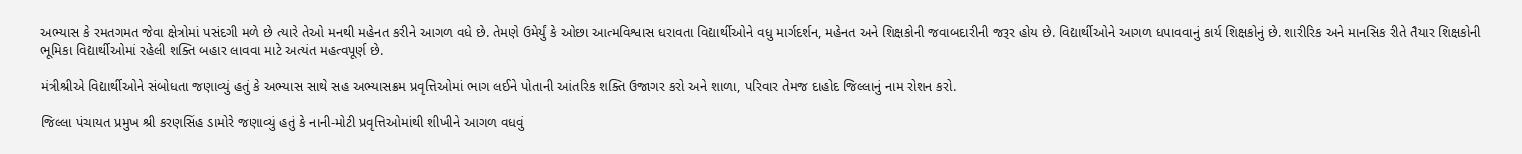અભ્યાસ કે રમતગમત જેવા ક્ષેત્રોમાં પસંદગી મળે છે ત્યારે તેઓ મનથી મહેનત કરીને આગળ વધે છે. તેમણે ઉમેર્યું કે ઓછા આત્મવિશ્વાસ ધરાવતા વિદ્યાર્થીઓને વધુ માર્ગદર્શન, મહેનત અને શિક્ષકોની જવાબદારીની જરૂર હોય છે. વિદ્યાર્થીઓને આગળ ધપાવવાનું કાર્ય શિક્ષકોનું છે. શારીરિક અને માનસિક રીતે તૈયાર શિક્ષકોની ભૂમિકા વિદ્યાર્થીઓમાં રહેલી શક્તિ બહાર લાવવા માટે અત્યંત મહત્વપૂર્ણ છે.

મંત્રીશ્રીએ વિદ્યાર્થીઓને સંબોધતા જણાવ્યું હતું કે અભ્યાસ સાથે સહ અભ્યાસક્રમ પ્રવૃત્તિઓમાં ભાગ લઈને પોતાની આંતરિક શક્તિ ઉજાગર કરો અને શાળા, પરિવાર તેમજ દાહોદ જિલ્લાનું નામ રોશન કરો.

જિલ્લા પંચાયત પ્રમુખ શ્રી કરણસિંહ ડામોરે જણાવ્યું હતું કે નાની-મોટી પ્રવૃત્તિઓમાંથી શીખીને આગળ વધવું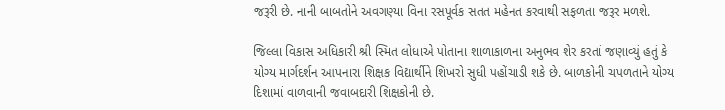જરૂરી છે. નાની બાબતોને અવગણ્યા વિના રસપૂર્વક સતત મહેનત કરવાથી સફળતા જરૂર મળશે.

જિલ્લા વિકાસ અધિકારી શ્રી સ્મિત લોધાએ પોતાના શાળાકાળના અનુભવ શેર કરતાં જણાવ્યું હતું કે યોગ્ય માર્ગદર્શન આપનારા શિક્ષક વિદ્યાર્થીને શિખરો સુધી પહોંચાડી શકે છે. બાળકોની ચપળતાને યોગ્ય દિશામાં વાળવાની જવાબદારી શિક્ષકોની છે.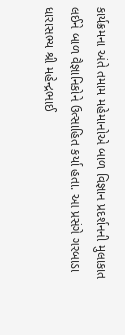કાર્યક્રમના અંતે તમામ મહેમાનોએ બાળ વિજ્ઞાન પ્રદર્શનની મુલાકાત લઈને બાળ વૈજ્ઞાનિકોને ઉત્સાહિત કર્યા હતા. આ પ્રસંગે ગરબાડા ધારાસભ્ય શ્રી મહેન્દ્રભાઈ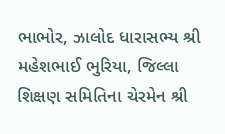ભાભોર, ઝાલોદ ધારાસભ્ય શ્રી મહેશભાઈ ભુરિયા, જિલ્લા શિક્ષણ સમિતિના ચેરમેન શ્રી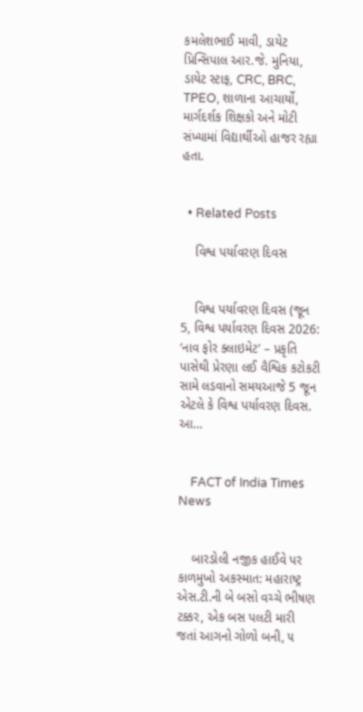કમલેશભાઈ માવી, ડાયેટ પ્રિન્સિપાલ આર.જે. મુનિયા, ડાયેટ સ્ટાફ, CRC, BRC, TPEO, શાળાના આચાર્યો, માર્ગદર્શક શિક્ષકો અને મોટી સંખ્યામાં વિદ્યાર્થીઓ હાજર રહ્યા હતા.


  • Related Posts

    વિશ્વ પર્યાવરણ દિવસ


    વિશ્વ પર્યાવરણ દિવસ (જૂન 5, વિશ્વ પર્યાવરણ દિવસ 2026: ‘નાવ ફોર ક્લાઇમેટ’ – પ્રકૃતિ પાસેથી પ્રેરણા લઈ વૈશ્વિક કટોકટી સામે લડવાનો સમયઆજે 5 જૂન એટલે કે વિશ્વ પર્યાવરણ દિવસ. આ…


    FACT of India Times News


    બારડોલી નજીક હાઈવે પર કાળમુખો અકસ્માત: મહારાષ્ટ્ર એસ.ટી.ની બે બસો વચ્ચે ભીષણ ટક્કર, એક બસ પલટી મારી જતાં આગનો ગોળો બની, ૫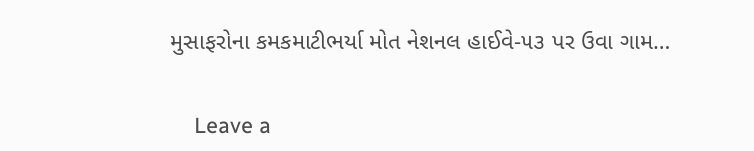મુસાફરોના કમકમાટીભર્યા મોત નેશનલ હાઈવે-૫૩ પર ઉવા ગામ…


    Leave a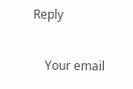Reply

    Your email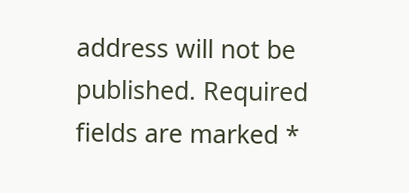address will not be published. Required fields are marked *